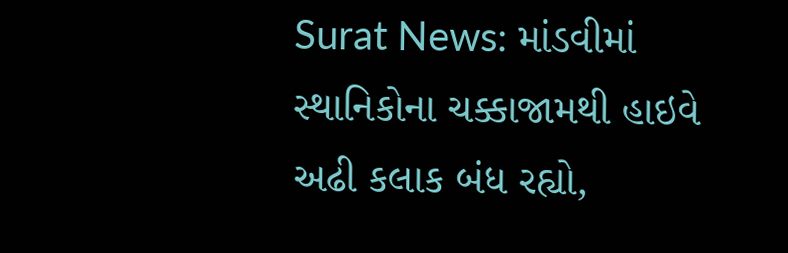Surat News: માંડવીમાં સ્થાનિકોના ચક્કાજામથી હાઇવે અઢી કલાક બંધ રહ્યો,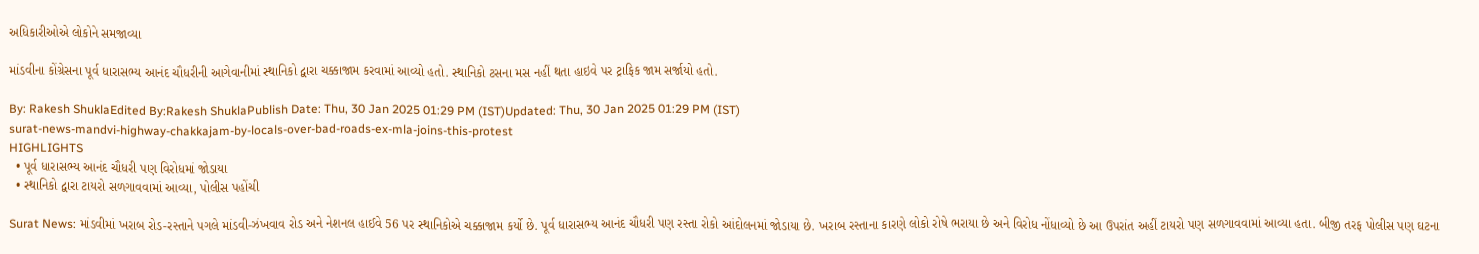અધિકારીઓએ લોકોને સમજાવ્યા

માંડવીના કોંગ્રેસના પૂર્વ ધારાસભ્ય આનંદ ચૌધરીની આગેવાનીમાં સ્થાનિકો દ્વારા ચક્કાજામ કરવામાં આવ્યો હતો. સ્થાનિકો ટસના મસ નહીં થતા હાઇવે પર ટ્રાફિક જામ સર્જાયો હતો.

By: Rakesh ShuklaEdited By:Rakesh ShuklaPublish Date: Thu, 30 Jan 2025 01:29 PM (IST)Updated: Thu, 30 Jan 2025 01:29 PM (IST)
surat-news-mandvi-highway-chakkajam-by-locals-over-bad-roads-ex-mla-joins-this-protest
HIGHLIGHTS
  • પૂર્વ ધારાસભ્ય આનંદ ચૌધરી પણ વિરોધમાં જોડાયા
  • સ્થાનિકો દ્વારા ટાયરો સળગાવવામાં આવ્યા, પોલીસ પહોંચી

Surat News: માંડવીમાં ખરાબ રોડ-રસ્તાને પગલે માંડવી-ઝંખવાવ રોડ અને નેશનલ હાઈવે 56 પર સ્થાનિકોએ ચક્કાજામ કર્યો છે. પૂર્વ ધારાસભ્ય આનંદ ચૌધરી પણ રસ્તા રોકો આંદોલનમાં જોડાયા છે. ખરાબ રસ્તાના કારણે લોકો રોષે ભરાયા છે અને વિરોધ નોંધાવ્યો છે આ ઉપરાંત અહીં ટાયરો પણ સળગાવવામાં આવ્યા હતા. બીજી તરફ પોલીસ પણ ઘટના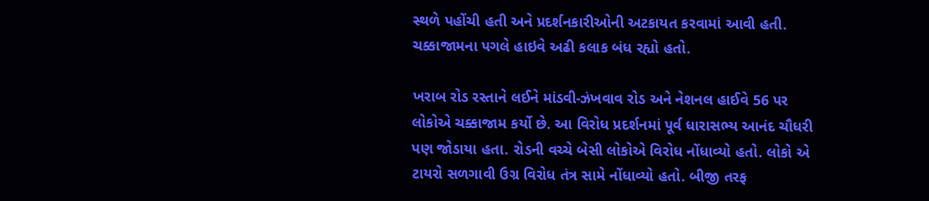સ્થળે પહોંચી હતી અને પ્રદર્શનકારીઓની અટકાયત કરવામાં આવી હતી. ચક્કાજામના પગલે હાઇવે અઢી કલાક બંધ રહ્યો હતો.

ખરાબ રોડ રસ્તાને લઈને માંડવી-ઝંખવાવ રોડ અને નેશનલ હાઈવે 56 પર લોકોએ ચક્કાજામ કર્યો છે. આ વિરોધ પ્રદર્શનમાં પૂર્વ ધારાસભ્ય આનંદ ચૌધરી પણ જોડાયા હતા. રોડની વચ્ચે બેસી લોકોએ વિરોધ નોંધાવ્યો હતો. લોકો એ ટાયરો સળગાવી ઉગ્ર વિરોધ તંત્ર સામે નોંધાવ્યો હતો. બીજી તરફ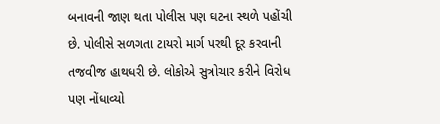બનાવની જાણ થતા પોલીસ પણ ઘટના સ્થળે પહોંચી છે. પોલીસે સળગતા ટાયરો માર્ગ પરથી દૂર કરવાની તજવીજ હાથધરી છે. લોકોએ સુત્રોચાર કરીને વિરોધ પણ નોંધાવ્યો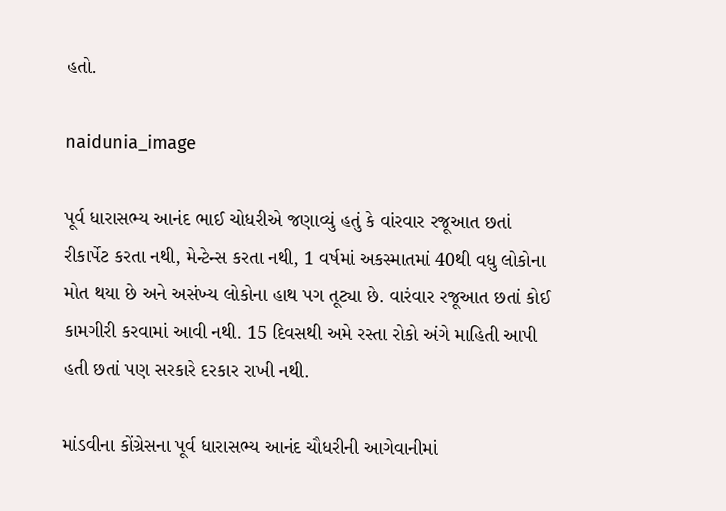હતો.

naidunia_image

પૂર્વ ધારાસભ્ય આનંદ ભાઈ ચોધરીએ જણાવ્યું હતું કે વાંરવાર રજૂઆત છતાં રીકાર્પેટ કરતા નથી, મેન્ટેન્સ કરતા નથી, 1 વર્ષમાં અકસ્માતમાં 40થી વધુ લોકોના મોત થયા છે અને અસંખ્ય લોકોના હાથ પગ તૂટ્યા છે. વારંવાર રજૂઆત છતાં કોઈ કામગીરી કરવામાં આવી નથી. 15 દિવસથી અમે રસ્તા રોકો અંગે માહિતી આપી હતી છતાં પણ સરકારે દરકાર રાખી નથી.

માંડવીના કોંગ્રેસના પૂર્વ ધારાસભ્ય આનંદ ચૌધરીની આગેવાનીમાં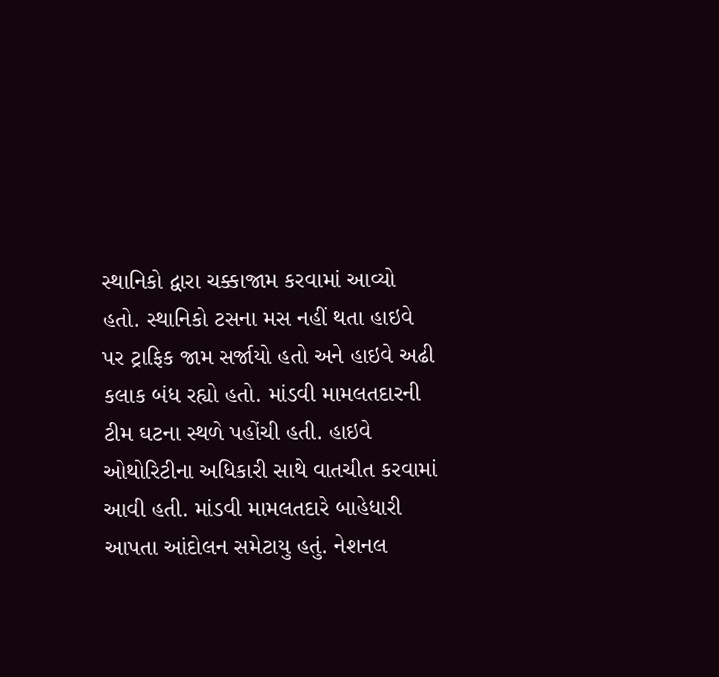સ્થાનિકો દ્વારા ચક્કાજામ કરવામાં આવ્યો હતો. સ્થાનિકો ટસના મસ નહીં થતા હાઇવે પર ટ્રાફિક જામ સર્જાયો હતો અને હાઇવે અઢી કલાક બંધ રહ્યો હતો. માંડવી મામલતદારની ટીમ ઘટના સ્થળે પહોંચી હતી. હાઇવે ઓથોરિટીના અધિકારી સાથે વાતચીત કરવામાં આવી હતી. માંડવી મામલતદારે બાહેધારી આપતા આંદોલન સમેટાયુ હતું. નેશનલ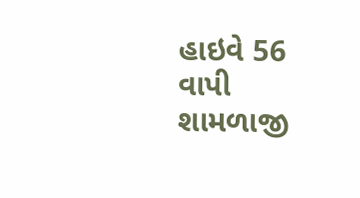હાઇવે 56 વાપી શામળાજી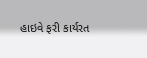હાઇવે ફરી કાર્યરત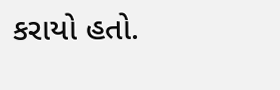કરાયો હતો.